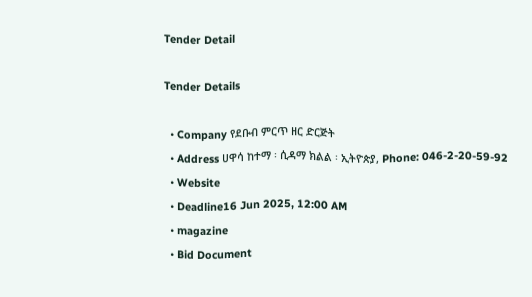Tender Detail

Tender Details

  • Company የደቡብ ምርጥ ዘር ድርጅት
  • Address ሀዋሳ ከተማ ፡ ሲዳማ ክልል ፡ ኢትዮጵያ, Phone: 046-2-20-59-92
  • Website
  • Deadline16 Jun 2025, 12:00 AM
  • magazine
  • Bid Document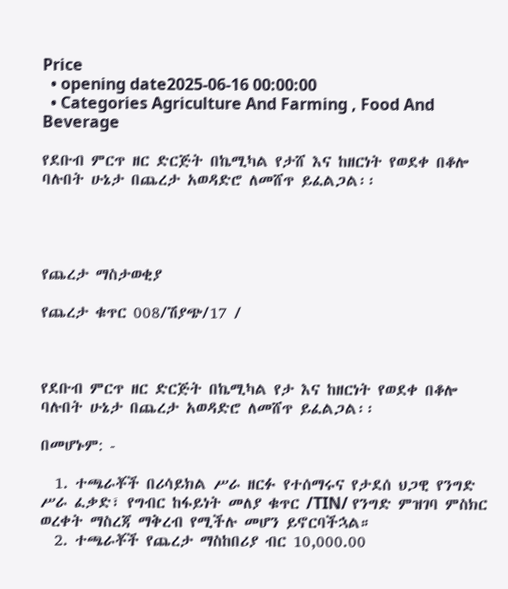Price
  • opening date2025-06-16 00:00:00
  • Categories Agriculture And Farming , Food And Beverage

የደቡብ ምርጥ ዘር ድርጅት በኬሚካል የታሸ እና ከዘርነት የወደቀ በቆሎ ባሉበት ሁኔታ በጨረታ አወዳድሮ ለመሸጥ ይፈልጋል፡፡




የጨረታ ማስታወቂያ

የጨረታ ቁጥር 008/ሽያጭ/17 /



የደቡብ ምርጥ ዘር ድርጅት በኬሚካል የታ እና ከዘርነት የወደቀ በቆሎ ባሉበት ሁኔታ በጨረታ አወዳድሮ ለመሸጥ ይፈልጋል፡፡

በመሆኑም: -

  1. ተጫራቾች በሪሳይክል ሥራ ዘርፉ የተሰማሩና የታደሰ ህጋዊ የንግድ ሥራ ፈቃድ፣ የግብር ከፋይነት መለያ ቁጥር /TIN/ የንግድ ምዝገባ ምስክር ወረቀት ማስረጃ ማቅረብ የሚችሉ መሆን ይኖርባችኋል።
  2. ተጫራቾች የጨረታ ማስከበሪያ ብር 10,000.00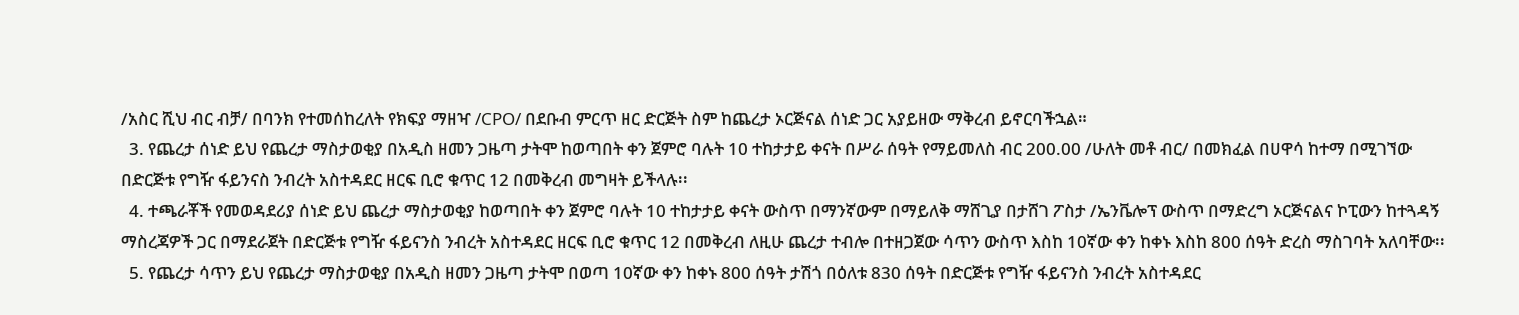/አስር ሺህ ብር ብቻ/ በባንክ የተመሰከረለት የክፍያ ማዘዣ /CPO/ በደቡብ ምርጥ ዘር ድርጅት ስም ከጨረታ ኦርጅናል ሰነድ ጋር አያይዘው ማቅረብ ይኖርባችኋል።
  3. የጨረታ ሰነድ ይህ የጨረታ ማስታወቂያ በአዲስ ዘመን ጋዜጣ ታትሞ ከወጣበት ቀን ጀምሮ ባሉት 10 ተከታታይ ቀናት በሥራ ሰዓት የማይመለስ ብር 200.00 /ሁለት መቶ ብር/ በመክፈል በሀዋሳ ከተማ በሚገኘው በድርጅቱ የግዥ ፋይንናስ ንብረት አስተዳደር ዘርፍ ቢሮ ቁጥር 12 በመቅረብ መግዛት ይችላሉ፡፡
  4. ተጫራቾች የመወዳደሪያ ሰነድ ይህ ጨረታ ማስታወቂያ ከወጣበት ቀን ጀምሮ ባሉት 10 ተከታታይ ቀናት ውስጥ በማንኛውም በማይለቅ ማሸጊያ በታሸገ ፖስታ /ኤንቬሎፕ ውስጥ በማድረግ ኦርጅናልና ኮፒውን ከተጓዳኝ ማስረጃዎች ጋር በማደራጀት በድርጅቱ የግዥ ፋይናንስ ንብረት አስተዳደር ዘርፍ ቢሮ ቁጥር 12 በመቅረብ ለዚሁ ጨረታ ተብሎ በተዘጋጀው ሳጥን ውስጥ እስከ 10ኛው ቀን ከቀኑ እስከ 800 ሰዓት ድረስ ማስገባት አለባቸው፡፡
  5. የጨረታ ሳጥን ይህ የጨረታ ማስታወቂያ በአዲስ ዘመን ጋዜጣ ታትሞ በወጣ 10ኛው ቀን ከቀኑ 800 ሰዓት ታሽጎ በዕለቱ 830 ሰዓት በድርጅቱ የግዥ ፋይናንስ ንብረት አስተዳደር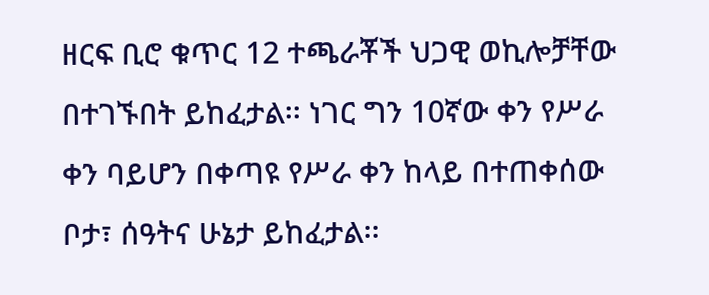ዘርፍ ቢሮ ቁጥር 12 ተጫራቾች ህጋዊ ወኪሎቻቸው በተገኙበት ይከፈታል፡፡ ነገር ግን 10ኛው ቀን የሥራ ቀን ባይሆን በቀጣዩ የሥራ ቀን ከላይ በተጠቀሰው ቦታ፣ ሰዓትና ሁኔታ ይከፈታል፡፡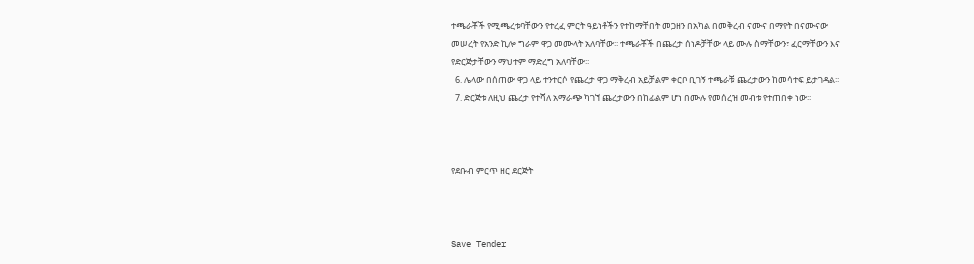ተጫራቾች የሚጫረቱባቸውን የተረፈ ምርት ዓይነቶችን የተከማቸበት መጋዘን በአካል በመቅረብ ናሙና በማየት በናሙናው መሠረት የአንድ ኪሎ ግራም ዋጋ መሙላት አለባቸው፡፡ ተጫራቾች በጨረታ ሰነዶቻቸው ላይ ሙሉ ስማቸውን፣ ፈርማቸውን እና የድርጅታቸውን ማህተም ማድረግ አለባቸው፡፡
  6. ሌላው በሰጠው ዋጋ ላይ ተንተርሶ የጨረታ ዋጋ ማቅረብ አይቻልም ቀርቦ ቢገኝ ተጫራቹ ጨረታውን ከመሳተፍ ይታገዳል፡፡
  7. ድርጅቱ ለዚህ ጨረታ የተሻለ አማራጭ ካገኘ ጨረታውን በከፊልም ሆነ በሙሉ የመሰረዝ መብቱ የተጠበቀ ነው፡፡



የደቡብ ምርጥ ዘር ደርጅት



Save Tender